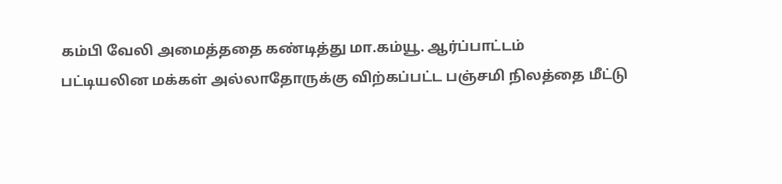கம்பி வேலி அமைத்ததை கண்டித்து மா.கம்யூ. ஆர்ப்பாட்டம்
பட்டியலின மக்கள் அல்லாதோருக்கு விற்கப்பட்ட பஞ்சமி நிலத்தை மீட்டு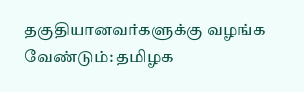தகுதியானவர்களுக்கு வழங்க வேண்டும்: தமிழக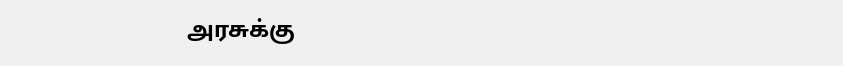அரசுக்கு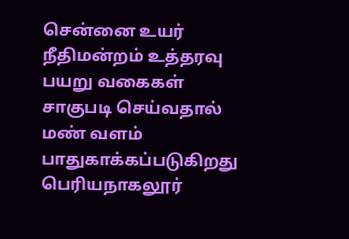சென்னை உயர் நீதிமன்றம் உத்தரவு
பயறு வகைகள் சாகுபடி செய்வதால் மண் வளம் பாதுகாக்கப்படுகிறது
பெரியநாகலூர்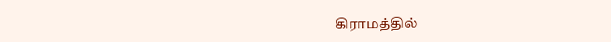கிராமத்தில்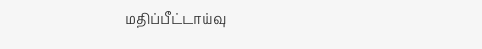மதிப்பீட்டாய்வு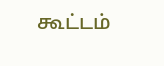கூட்டம்